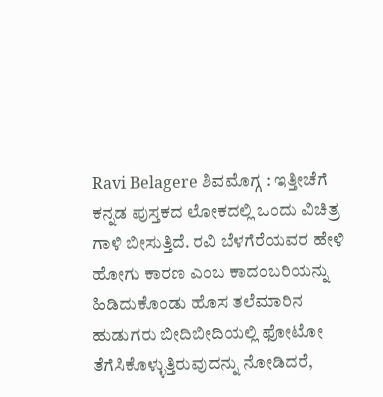Ravi Belagere ಶಿವಮೊಗ್ಗ : ಇತ್ತೀಚೆಗೆ ಕನ್ನಡ ಪುಸ್ತಕದ ಲೋಕದಲ್ಲಿ ಒಂದು ವಿಚಿತ್ರ ಗಾಳಿ ಬೀಸುತ್ತಿದೆ. ರವಿ ಬೆಳಗೆರೆಯವರ ಹೇಳಿ ಹೋಗು ಕಾರಣ ಎಂಬ ಕಾದಂಬರಿಯನ್ನು ಹಿಡಿದುಕೊಂಡು ಹೊಸ ತಲೆಮಾರಿನ ಹುಡುಗರು ಬೀದಿಬೀದಿಯಲ್ಲಿ ಫೋಟೋ ತೆಗೆಸಿಕೊಳ್ಳುತ್ತಿರುವುದನ್ನು ನೋಡಿದರೆ,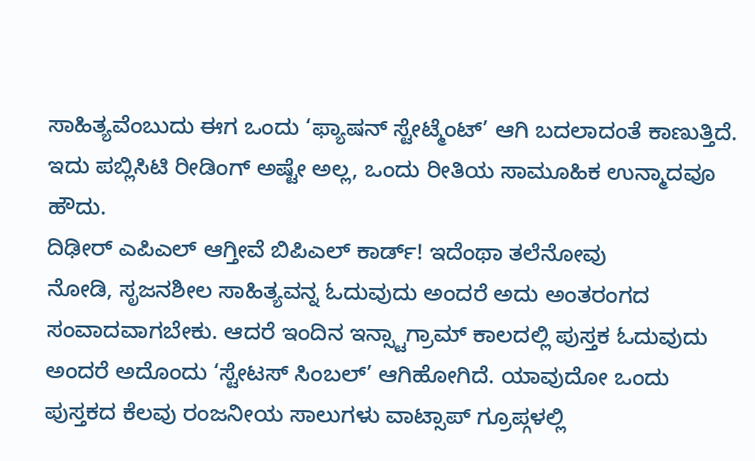ಸಾಹಿತ್ಯವೆಂಬುದು ಈಗ ಒಂದು ‘ಫ್ಯಾಷನ್ ಸ್ಟೇಟ್ಮೆಂಟ್’ ಆಗಿ ಬದಲಾದಂತೆ ಕಾಣುತ್ತಿದೆ. ಇದು ಪಬ್ಲಿಸಿಟಿ ರೀಡಿಂಗ್ ಅಷ್ಟೇ ಅಲ್ಲ, ಒಂದು ರೀತಿಯ ಸಾಮೂಹಿಕ ಉನ್ಮಾದವೂ ಹೌದು.
ದಿಢೀರ್ ಎಪಿಎಲ್ ಆಗ್ತೀವೆ ಬಿಪಿಎಲ್ ಕಾರ್ಡ್! ಇದೆಂಥಾ ತಲೆನೋವು
ನೋಡಿ, ಸೃಜನಶೀಲ ಸಾಹಿತ್ಯವನ್ನ ಓದುವುದು ಅಂದರೆ ಅದು ಅಂತರಂಗದ ಸಂವಾದವಾಗಬೇಕು. ಆದರೆ ಇಂದಿನ ಇನ್ಸ್ಟಾಗ್ರಾಮ್ ಕಾಲದಲ್ಲಿ ಪುಸ್ತಕ ಓದುವುದು ಅಂದರೆ ಅದೊಂದು ‘ಸ್ಟೇಟಸ್ ಸಿಂಬಲ್’ ಆಗಿಹೋಗಿದೆ. ಯಾವುದೋ ಒಂದು ಪುಸ್ತಕದ ಕೆಲವು ರಂಜನೀಯ ಸಾಲುಗಳು ವಾಟ್ಸಾಪ್ ಗ್ರೂಪ್ಗಳಲ್ಲಿ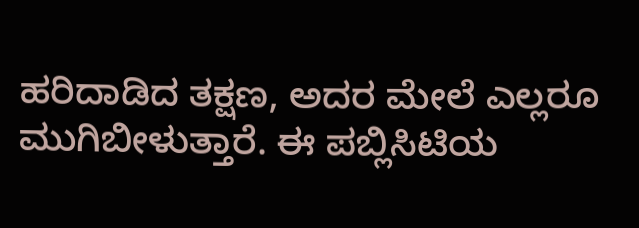ಹರಿದಾಡಿದ ತಕ್ಷಣ, ಅದರ ಮೇಲೆ ಎಲ್ಲರೂ ಮುಗಿಬೀಳುತ್ತಾರೆ. ಈ ಪಬ್ಲಿಸಿಟಿಯ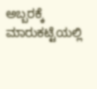ಅಬ್ಬರಕ್ಕೆ ಮಾರುಕಟ್ಟೆಯಲ್ಲಿ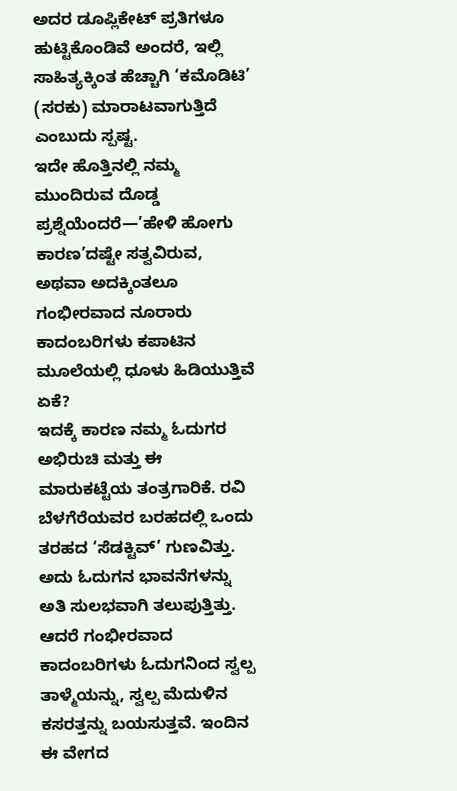ಅದರ ಡೂಪ್ಲಿಕೇಟ್ ಪ್ರತಿಗಳೂ ಹುಟ್ಟಿಕೊಂಡಿವೆ ಅಂದರೆ, ಇಲ್ಲಿ ಸಾಹಿತ್ಯಕ್ಕಿಂತ ಹೆಚ್ಚಾಗಿ ‘ಕಮೊಡಿಟಿ’ (ಸರಕು) ಮಾರಾಟವಾಗುತ್ತಿದೆ ಎಂಬುದು ಸ್ಪಷ್ಟ.
ಇದೇ ಹೊತ್ತಿನಲ್ಲಿ ನಮ್ಮ ಮುಂದಿರುವ ದೊಡ್ಡ ಪ್ರಶ್ನೆಯೆಂದರೆ—’ಹೇಳಿ ಹೋಗು ಕಾರಣ’ದಷ್ಟೇ ಸತ್ವವಿರುವ, ಅಥವಾ ಅದಕ್ಕಿಂತಲೂ ಗಂಭೀರವಾದ ನೂರಾರು ಕಾದಂಬರಿಗಳು ಕಪಾಟಿನ ಮೂಲೆಯಲ್ಲಿ ಧೂಳು ಹಿಡಿಯುತ್ತಿವೆ ಏಕೆ?
ಇದಕ್ಕೆ ಕಾರಣ ನಮ್ಮ ಓದುಗರ ಅಭಿರುಚಿ ಮತ್ತು ಈ ಮಾರುಕಟ್ಟೆಯ ತಂತ್ರಗಾರಿಕೆ. ರವಿ ಬೆಳಗೆರೆಯವರ ಬರಹದಲ್ಲಿ ಒಂದು ತರಹದ ‘ಸೆಡಕ್ಟಿವ್’ ಗುಣವಿತ್ತು. ಅದು ಓದುಗನ ಭಾವನೆಗಳನ್ನು ಅತಿ ಸುಲಭವಾಗಿ ತಲುಪುತ್ತಿತ್ತು. ಆದರೆ ಗಂಭೀರವಾದ ಕಾದಂಬರಿಗಳು ಓದುಗನಿಂದ ಸ್ವಲ್ಪ ತಾಳ್ಮೆಯನ್ನು, ಸ್ವಲ್ಪ ಮೆದುಳಿನ ಕಸರತ್ತನ್ನು ಬಯಸುತ್ತವೆ. ಇಂದಿನ ಈ ವೇಗದ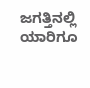ಜಗತ್ತಿನಲ್ಲಿ ಯಾರಿಗೂ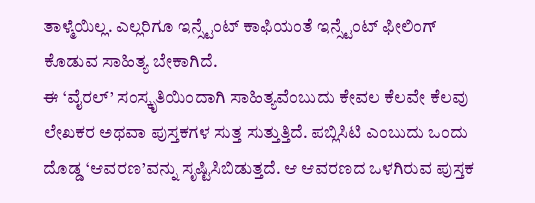ತಾಳ್ಮೆಯಿಲ್ಲ. ಎಲ್ಲರಿಗೂ ಇನ್ಸ್ಟೆಂಟ್ ಕಾಫಿಯಂತೆ ಇನ್ಸ್ಟೆಂಟ್ ಫೀಲಿಂಗ್ ಕೊಡುವ ಸಾಹಿತ್ಯ ಬೇಕಾಗಿದೆ.
ಈ ‘ವೈರಲ್’ ಸಂಸ್ಕೃತಿಯಿಂದಾಗಿ ಸಾಹಿತ್ಯವೆಂಬುದು ಕೇವಲ ಕೆಲವೇ ಕೆಲವು ಲೇಖಕರ ಅಥವಾ ಪುಸ್ತಕಗಳ ಸುತ್ತ ಸುತ್ತುತ್ತಿದೆ. ಪಬ್ಲಿಸಿಟಿ ಎಂಬುದು ಒಂದು ದೊಡ್ಡ ‘ಆವರಣ’ವನ್ನು ಸೃಷ್ಟಿಸಿಬಿಡುತ್ತದೆ. ಆ ಆವರಣದ ಒಳಗಿರುವ ಪುಸ್ತಕ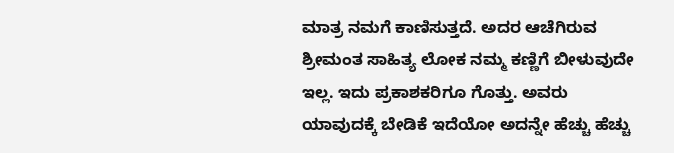ಮಾತ್ರ ನಮಗೆ ಕಾಣಿಸುತ್ತದೆ. ಅದರ ಆಚೆಗಿರುವ ಶ್ರೀಮಂತ ಸಾಹಿತ್ಯ ಲೋಕ ನಮ್ಮ ಕಣ್ಣಿಗೆ ಬೀಳುವುದೇ ಇಲ್ಲ. ಇದು ಪ್ರಕಾಶಕರಿಗೂ ಗೊತ್ತು. ಅವರು ಯಾವುದಕ್ಕೆ ಬೇಡಿಕೆ ಇದೆಯೋ ಅದನ್ನೇ ಹೆಚ್ಚು ಹೆಚ್ಚು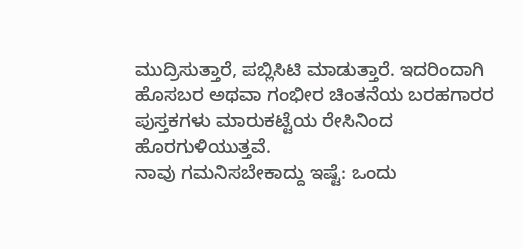ಮುದ್ರಿಸುತ್ತಾರೆ, ಪಬ್ಲಿಸಿಟಿ ಮಾಡುತ್ತಾರೆ. ಇದರಿಂದಾಗಿ ಹೊಸಬರ ಅಥವಾ ಗಂಭೀರ ಚಿಂತನೆಯ ಬರಹಗಾರರ ಪುಸ್ತಕಗಳು ಮಾರುಕಟ್ಟೆಯ ರೇಸಿನಿಂದ ಹೊರಗುಳಿಯುತ್ತವೆ.
ನಾವು ಗಮನಿಸಬೇಕಾದ್ದು ಇಷ್ಟೆ: ಒಂದು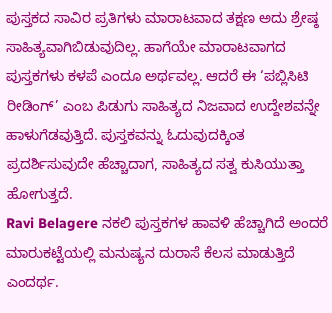ಪುಸ್ತಕದ ಸಾವಿರ ಪ್ರತಿಗಳು ಮಾರಾಟವಾದ ತಕ್ಷಣ ಅದು ಶ್ರೇಷ್ಠ ಸಾಹಿತ್ಯವಾಗಿಬಿಡುವುದಿಲ್ಲ. ಹಾಗೆಯೇ ಮಾರಾಟವಾಗದ ಪುಸ್ತಕಗಳು ಕಳಪೆ ಎಂದೂ ಅರ್ಥವಲ್ಲ. ಆದರೆ ಈ ‘ಪಬ್ಲಿಸಿಟಿ ರೀಡಿಂಗ್’ ಎಂಬ ಪಿಡುಗು ಸಾಹಿತ್ಯದ ನಿಜವಾದ ಉದ್ದೇಶವನ್ನೇ ಹಾಳುಗೆಡವುತ್ತಿದೆ. ಪುಸ್ತಕವನ್ನು ಓದುವುದಕ್ಕಿಂತ ಪ್ರದರ್ಶಿಸುವುದೇ ಹೆಚ್ಚಾದಾಗ, ಸಾಹಿತ್ಯದ ಸತ್ವ ಕುಸಿಯುತ್ತಾ ಹೋಗುತ್ತದೆ.
Ravi Belagere ನಕಲಿ ಪುಸ್ತಕಗಳ ಹಾವಳಿ ಹೆಚ್ಚಾಗಿದೆ ಅಂದರೆ ಮಾರುಕಟ್ಟೆಯಲ್ಲಿ ಮನುಷ್ಯನ ದುರಾಸೆ ಕೆಲಸ ಮಾಡುತ್ತಿದೆ ಎಂದರ್ಥ.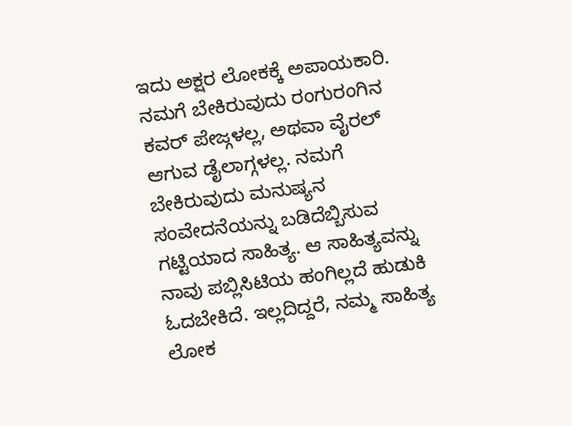ಇದು ಅಕ್ಷರ ಲೋಕಕ್ಕೆ ಅಪಾಯಕಾರಿ. ನಮಗೆ ಬೇಕಿರುವುದು ರಂಗುರಂಗಿನ ಕವರ್ ಪೇಜ್ಗಳಲ್ಲ, ಅಥವಾ ವೈರಲ್ ಆಗುವ ಡೈಲಾಗ್ಗಳಲ್ಲ. ನಮಗೆ ಬೇಕಿರುವುದು ಮನುಷ್ಯನ ಸಂವೇದನೆಯನ್ನು ಬಡಿದೆಬ್ಬಿಸುವ ಗಟ್ಟಿಯಾದ ಸಾಹಿತ್ಯ. ಆ ಸಾಹಿತ್ಯವನ್ನು ನಾವು ಪಬ್ಲಿಸಿಟಿಯ ಹಂಗಿಲ್ಲದೆ ಹುಡುಕಿ ಓದಬೇಕಿದೆ. ಇಲ್ಲದಿದ್ದರೆ, ನಮ್ಮ ಸಾಹಿತ್ಯ ಲೋಕ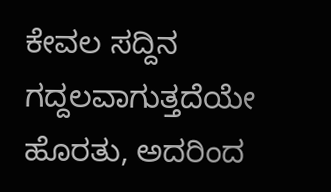ಕೇವಲ ಸದ್ದಿನ ಗದ್ದಲವಾಗುತ್ತದೆಯೇ ಹೊರತು, ಅದರಿಂದ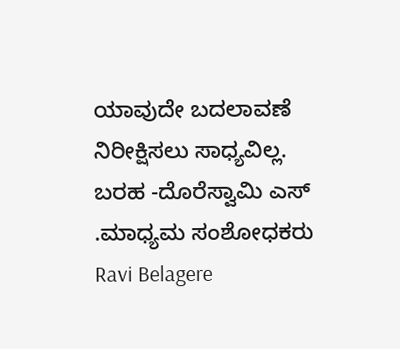ಯಾವುದೇ ಬದಲಾವಣೆ ನಿರೀಕ್ಷಿಸಲು ಸಾಧ್ಯವಿಲ್ಲ.
ಬರಹ -ದೊರೆಸ್ವಾಮಿ ಎಸ್ .ಮಾಧ್ಯಮ ಸಂಶೋಧಕರು
Ravi Belagere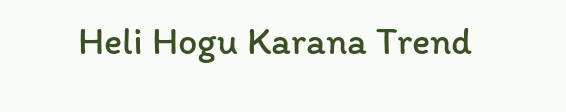Heli Hogu Karana Trend